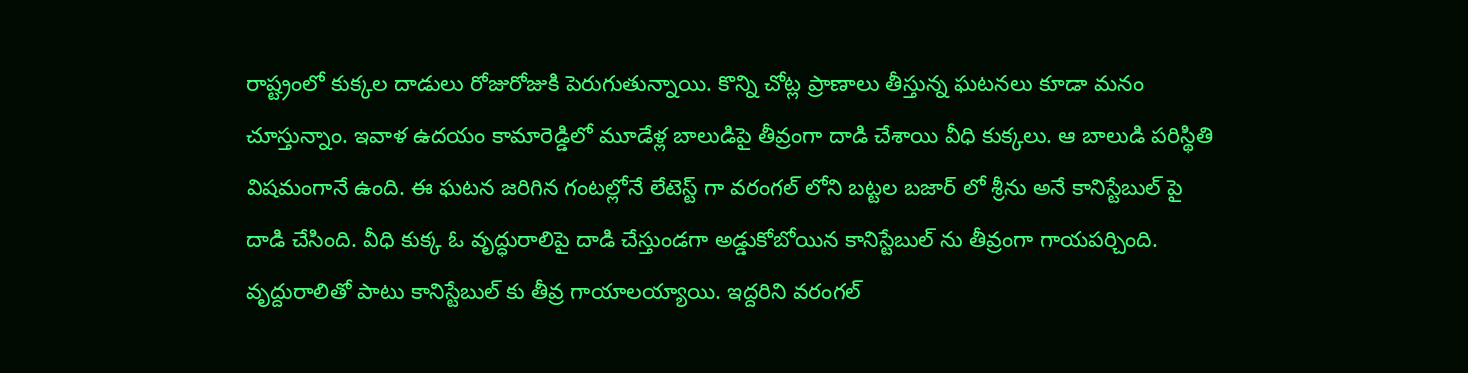రాష్ట్రంలో కుక్కల దాడులు రోజురోజుకి పెరుగుతున్నాయి. కొన్ని చోట్ల ప్రాణాలు తీస్తున్న ఘటనలు కూడా మనం చూస్తున్నాం. ఇవాళ ఉదయం కామారెడ్డిలో మూడేళ్ల బాలుడిపై తీవ్రంగా దాడి చేశాయి వీధి కుక్కలు. ఆ బాలుడి పరిస్థితి విషమంగానే ఉంది. ఈ ఘటన జరిగిన గంటల్లోనే లేటెస్ట్ గా వరంగల్ లోని బట్టల బజార్ లో శ్రీను అనే కానిస్టేబుల్ పై దాడి చేసింది. వీధి కుక్క ఓ వృద్ధురాలిపై దాడి చేస్తుండగా అడ్డుకోబోయిన కానిస్టేబుల్ ను తీవ్రంగా గాయపర్చింది. వృద్దురాలితో పాటు కానిస్టేబుల్ కు తీవ్ర గాయాలయ్యాయి. ఇద్దరిని వరంగల్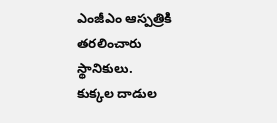ఎంజీఎం ఆస్పత్రికి తరలించారు స్థానికులు.
కుక్కల దాడుల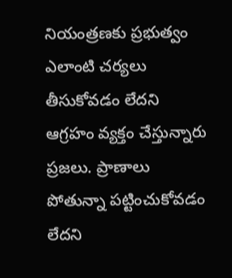నియంత్రణకు ప్రభుత్వం ఎలాంటి చర్యలు తీసుకోవడం లేదని ఆగ్రహం వ్యక్తం చేస్తున్నారు ప్రజలు. ప్రాణాలు పోతున్నా పట్టించుకోవడం లేదని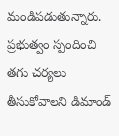మండిపడుతున్నారు. ప్రభుత్వం స్పందించి తగు చర్యలు తీసుకోవాలని డిమాండ్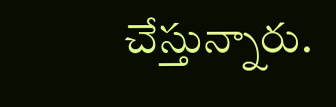చేస్తున్నారు.